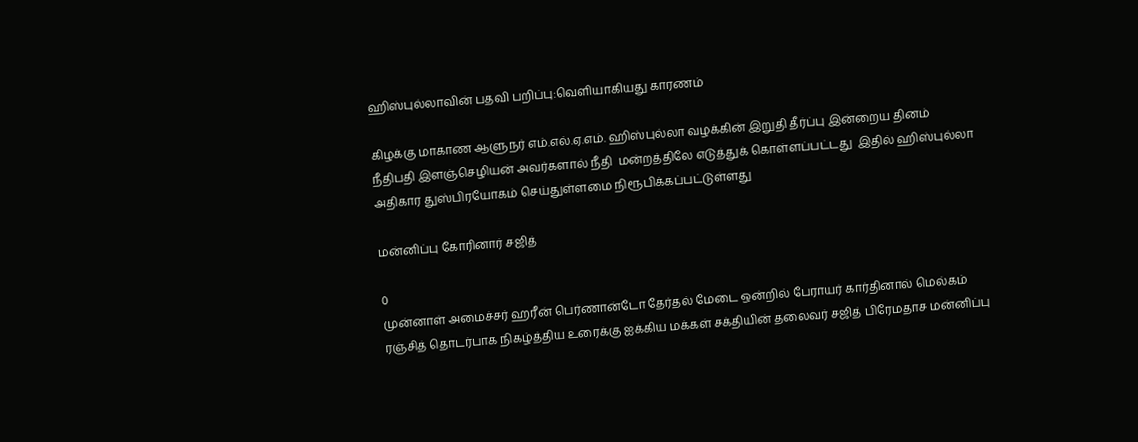ஹிஸ்புல்லாவின் பதவி பறிப்பு:வெளியாகியது காரணம்

கிழக்கு மாகாண ஆளுநர் எம்.எல்.ஏ.எம். ஹிஸ்புல்லா வழக்கின் இறுதி தீர்ப்பு இன்றைய தினம்  நீதிபதி இளஞ்செழியன் அவர்களால் நீதி  மன்றத்திலே எடுத்துக் கொள்ளப்பட்டது  இதில் ஹிஸ்புல்லா அதிகார துஸ்பிரயோகம் செய்துள்ளமை நிரூபிக்கப்பட்டுள்ளது

மன்னிப்பு கோரினார் சஜித்

0
முன்னாள் அமைச்சர் ஹரீன் பெர்ணான்டோ தேர்தல் மேடை ஒன்றில் பேராயர் கார்தினால் மெல்கம் ரஞ்சித் தொடர்பாக நிகழ்த்திய உரைக்கு ஐக்கிய மக்கள் சக்தியின் தலைவர் சஜித் பிரேமதாச மன்னிப்பு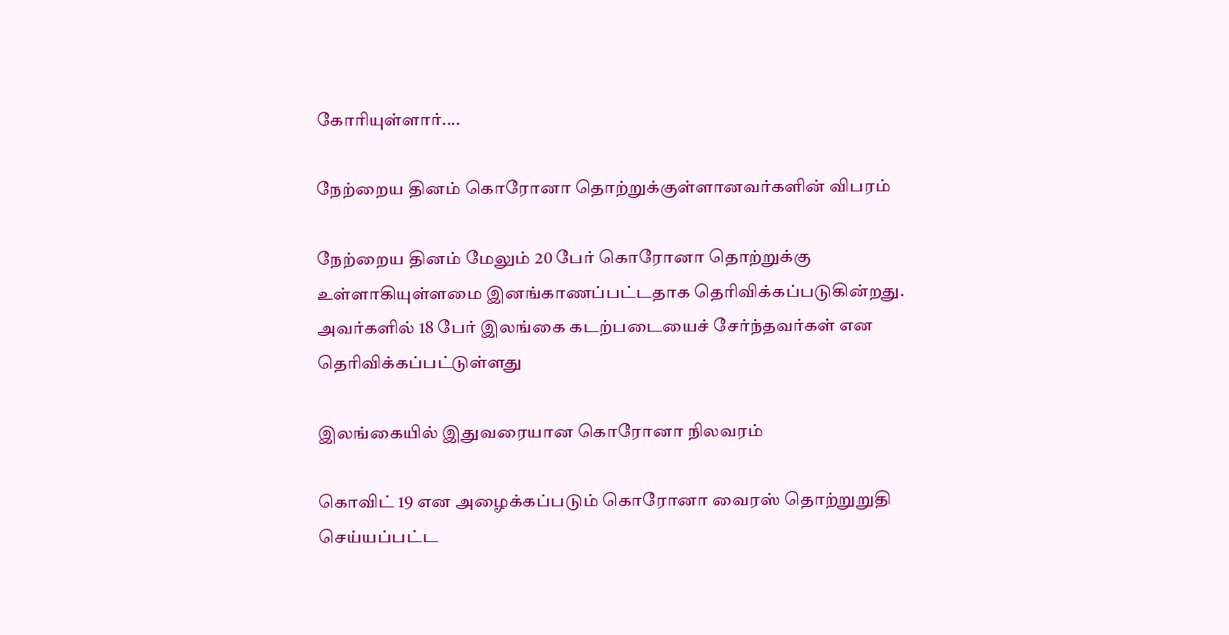கோரியுள்ளார்....

நேற்றைய தினம் கொரோனா தொற்றுக்குள்ளானவர்களின் விபரம்

நேற்றைய தினம் மேலும் 20 பேர் கொரோனா தொற்றுக்கு உள்ளாகியுள்ளமை இனங்காணப்பட்டதாக தெரிவிக்கப்படுகின்றது. அவர்களில் 18 பேர் இலங்கை கடற்படையைச் சேர்ந்தவர்கள் என தெரிவிக்கப்பட்டுள்ளது

இலங்கையில் இதுவரையான கொரோனா நிலவரம்

கொவிட் 19 என அழைக்கப்படும் கொரோனா வைரஸ் தொற்றுறுதி செய்யப்பட்ட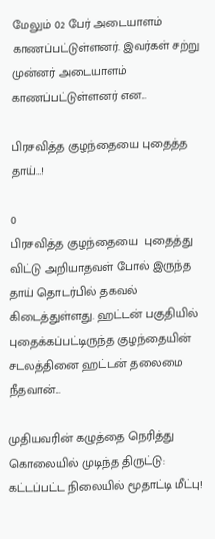மேலும் 02 பேர் அடையாளம் காணப்பட்டுள்ளனர். இவர்கள் சற்று முன்னர் அடையாளம் காணப்பட்டுள்ளனர் என...

பிரசவித்த குழந்தையை புதைத்த தாய்…!

0
பிரசவித்த குழந்தையை  புதைத்து விட்டு அறியாதவள் போல் இருந்த தாய் தொடர்பில் தகவல் கிடைத்துள்ளது. ஹட்டன் பகுதியில் புதைக்கப்பட்டிருந்த குழந்தையின் சடலத்தினை ஹட்டன் தலைமை நீதவான்...

முதியவரின் கழுத்தை நெரித்து கொலையில் முடிந்த திருட்டு: கட்டப்பட்ட நிலையில் மூதாட்டி மீட்பு!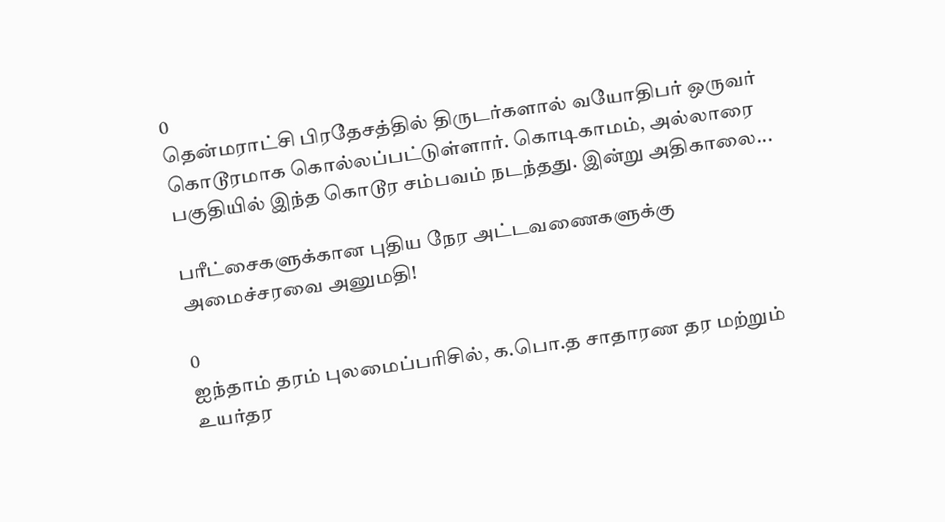0
தென்மராட்சி பிரதேசத்தில் திருடர்களால் வயோதிபர் ஒருவர் கொடூரமாக கொல்லப்பட்டுள்ளார். கொடிகாமம், அல்லாரை பகுதியில் இந்த கொடூர சம்பவம் நடந்தது. இன்று அதிகாலை...

பரீட்சைகளுக்கான புதிய நேர அட்டவணைகளுக்கு அமைச்சரவை அனுமதி!

0
ஐந்தாம் தரம் புலமைப்பரிசில், க.பொ.த சாதாரண தர மற்றும் உயர்தர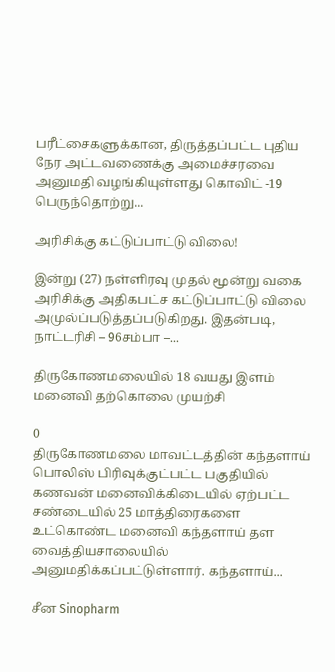பரீட்சைகளுக்கான, திருத்தப்பட்ட புதிய நேர அட்டவணைக்கு அமைச்சரவை அனுமதி வழங்கியுள்ளது கொவிட் -19 பெருந்தொற்று...

அரிசிக்கு கட்டுப்பாட்டு விலை!

இன்று (27) நள்ளிரவு முதல் மூன்று வகை அரிசிக்கு அதிகபட்ச கட்டுப்பாட்டு விலை அமுல்ப்படுத்தப்படுகிறது. இதன்படி, நாட்டரிசி – 96சம்பா –...

திருகோணமலையில் 18 வயது இளம் மனைவி தற்கொலை முயற்சி

0
திருகோணமலை மாவட்டத்தின் கந்தளாய் பொலிஸ் பிரிவுக்குட்பட்ட பகுதியில் கணவன் மனைவிக்கிடையில் ஏற்பட்ட சண்டையில் 25 மாத்திரைகளை உட்கொண்ட மனைவி கந்தளாய் தள வைத்தியசாலையில் அனுமதிக்கப்பட்டுள்ளார். கந்தளாய்...

சீன Sinopharm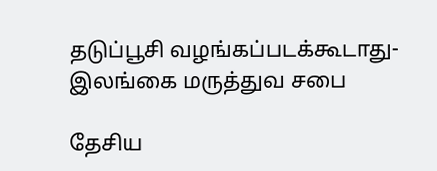தடுப்பூசி வழங்கப்படக்கூடாது- இலங்கை மருத்துவ சபை

தேசிய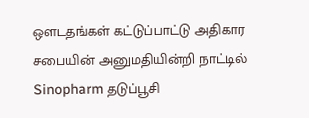ஔடதங்கள் கட்டுப்பாட்டு அதிகார சபையின் அனுமதியின்றி நாட்டில் Sinopharm தடுப்பூசி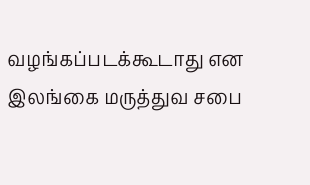வழங்கப்படக்கூடாது என இலங்கை மருத்துவ சபை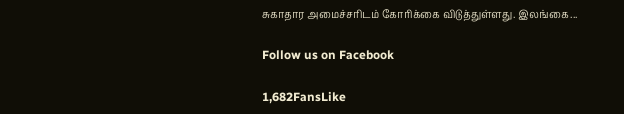சுகாதார அமைச்சரிடம் கோரிக்கை விடுத்துள்ளது. இலங்கை...

Follow us on Facebook

1,682FansLike